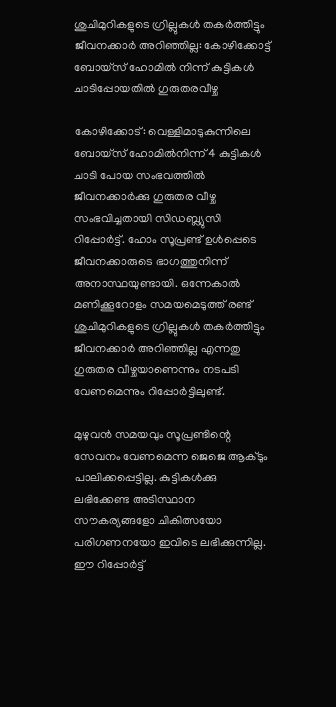ശുചിമുറികളുടെ ഗ്രില്ലുകൾ തകർത്തിട്ടും ജീവനക്കാർ അറിഞ്ഞില്ല: കോഴിക്കോട്ട് ബോയ്സ് ഹോമിൽ നിന്ന് കുട്ടികൾ ചാടിപ്പോയതിൽ ഗുരുതരവീഴ്ച

കോഴിക്കോട്: വെള്ളിമാടുകുന്നിലെ ബോയ്സ് ഹോമിൽനിന്ന് 4 കുട്ടികൾ ചാടി പോയ സംഭവത്തിൽ ജീവനക്കാർക്കു ഗുരുതര വീഴ്ച സംഭവിച്ചതായി സിഡബ്ല്യുസി റിപ്പോർട്ട്. ഹോം സൂപ്രണ്ട് ഉൾപ്പെടെ ജീവനക്കാരുടെ ഭാഗത്തുനിന്ന് അനാസ്ഥയുണ്ടായി. ഒന്നേകാൽ മണിക്കൂറോളം സമയമെടുത്ത് രണ്ട് ശുചിമുറികളുടെ ഗ്രില്ലുകൾ തകർത്തിട്ടും ജീവനക്കാർ അറിഞ്ഞില്ല എന്നതു ഗുരുതര വീഴ്ചയാണെന്നും നടപടി വേണമെന്നും റിപ്പോർട്ടിലുണ്ട്.

മുഴുവൻ സമയവും സൂപ്രണ്ടിന്റെ സേവനം വേണമെന്ന ജെജെ ആക്ടും പാലിക്കപ്പെട്ടില്ല. കുട്ടികൾക്കു ലഭിക്കേണ്ട അടിസ്ഥാന സൗകര്യങ്ങളോ ചികിത്സയോ പരിഗണനയോ ഇവിടെ ലഭിക്കുന്നില്ല. ഈ റിപ്പോർട്ട്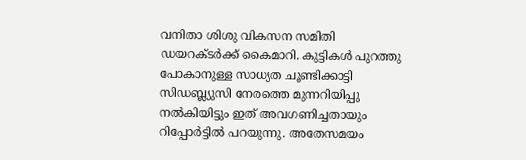വനിതാ ശിശു വികസന സമിതി ഡയറക്ടർക്ക് കൈമാറി. കുട്ടികൾ പുറത്തു പോകാനുള്ള സാധ്യത ചൂണ്ടിക്കാട്ടി സിഡബ്ല്യുസി നേരത്തെ മുന്നറിയിപ്പു നൽകിയിട്ടും ഇത് അവഗണിച്ചതായും റിപ്പോർട്ടില്‍ പറയുന്നു. അതേസമയം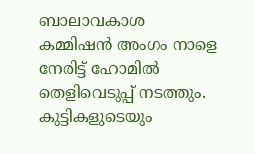ബാലാവകാശ കമ്മിഷൻ അംഗം നാളെ നേരിട്ട് ഹോമിൽ തെളിവെടുപ്പ് നടത്തും. കുട്ടികളുടെയും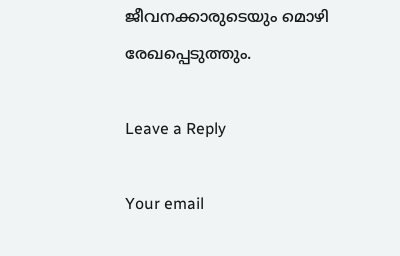ജീവനക്കാരുടെയും മൊഴി രേഖപ്പെടുത്തും.

Leave a Reply

Your email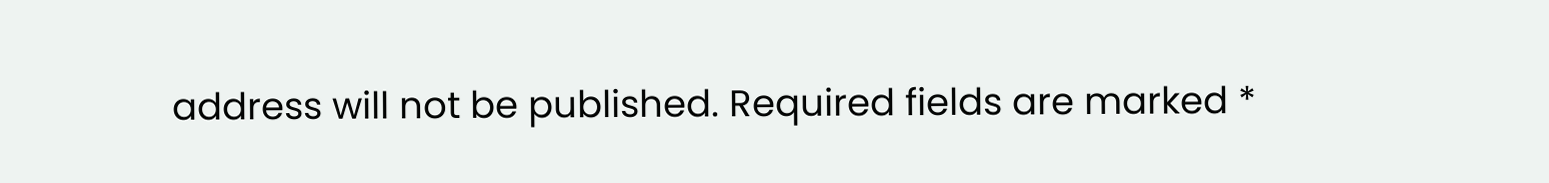address will not be published. Required fields are marked *